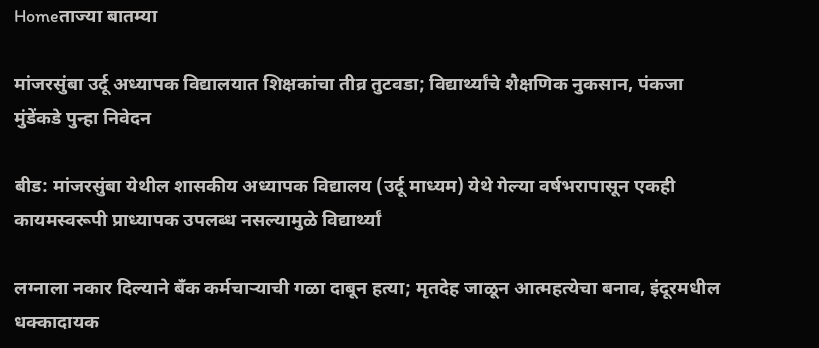Homeताज्या बातम्या

मांजरसुंबा उर्दू अध्यापक विद्यालयात शिक्षकांचा तीव्र तुटवडा; विद्यार्थ्यांचे शैक्षणिक नुकसान, पंकजा मुंडेंकडे पुन्हा निवेदन

बीड: मांजरसुंबा येथील शासकीय अध्यापक विद्यालय (उर्दू माध्यम) येथे गेल्या वर्षभरापासून एकही कायमस्वरूपी प्राध्यापक उपलब्ध नसल्यामुळे विद्यार्थ्यां

लग्नाला नकार दिल्याने बँक कर्मचाऱ्याची गळा दाबून हत्या; मृतदेह जाळून आत्महत्येचा बनाव, इंदूरमधील धक्कादायक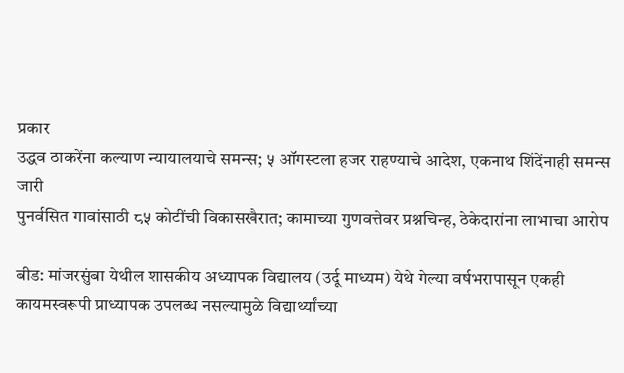प्रकार
उद्धव ठाकरेंना कल्याण न्यायालयाचे समन्स; ५ ऑगस्टला हजर राहण्याचे आदेश, एकनाथ शिंदेंनाही समन्स जारी
पुनर्वसित गावांसाठी ८५ कोटींची विकासखैरात; कामाच्या गुणवत्तेवर प्रश्नचिन्ह, ठेकेदारांना लाभाचा आरोप

बीड: मांजरसुंबा येथील शासकीय अध्यापक विद्यालय (उर्दू माध्यम) येथे गेल्या वर्षभरापासून एकही कायमस्वरूपी प्राध्यापक उपलब्ध नसल्यामुळे विद्यार्थ्यांच्या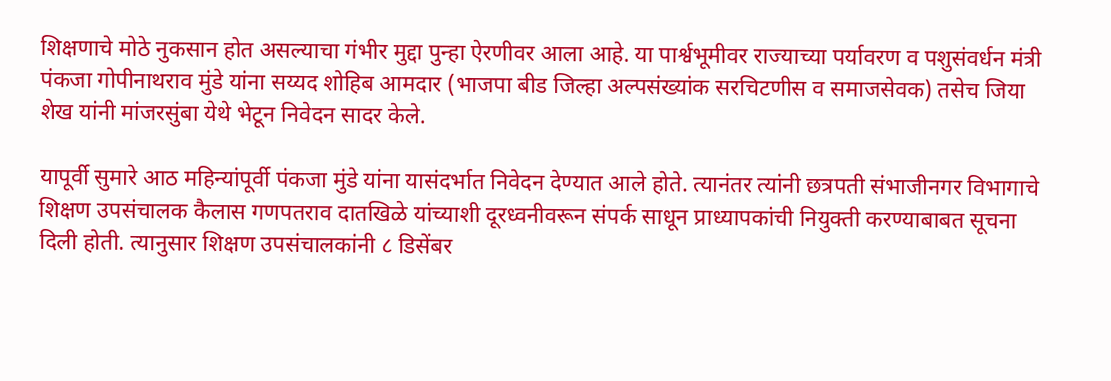शिक्षणाचे मोठे नुकसान होत असल्याचा गंभीर मुद्दा पुन्हा ऐरणीवर आला आहे. या पार्श्वभूमीवर राज्याच्या पर्यावरण व पशुसंवर्धन मंत्री पंकजा गोपीनाथराव मुंडे यांना सय्यद शोहिब आमदार (भाजपा बीड जिल्हा अल्पसंख्यांक सरचिटणीस व समाजसेवक) तसेच जिया शेख यांनी मांजरसुंबा येथे भेटून निवेदन सादर केले.

यापूर्वी सुमारे आठ महिन्यांपूर्वी पंकजा मुंडे यांना यासंदर्भात निवेदन देण्यात आले होते. त्यानंतर त्यांनी छत्रपती संभाजीनगर विभागाचे शिक्षण उपसंचालक कैलास गणपतराव दातखिळे यांच्याशी दूरध्वनीवरून संपर्क साधून प्राध्यापकांची नियुक्ती करण्याबाबत सूचना दिली होती. त्यानुसार शिक्षण उपसंचालकांनी ८ डिसेंबर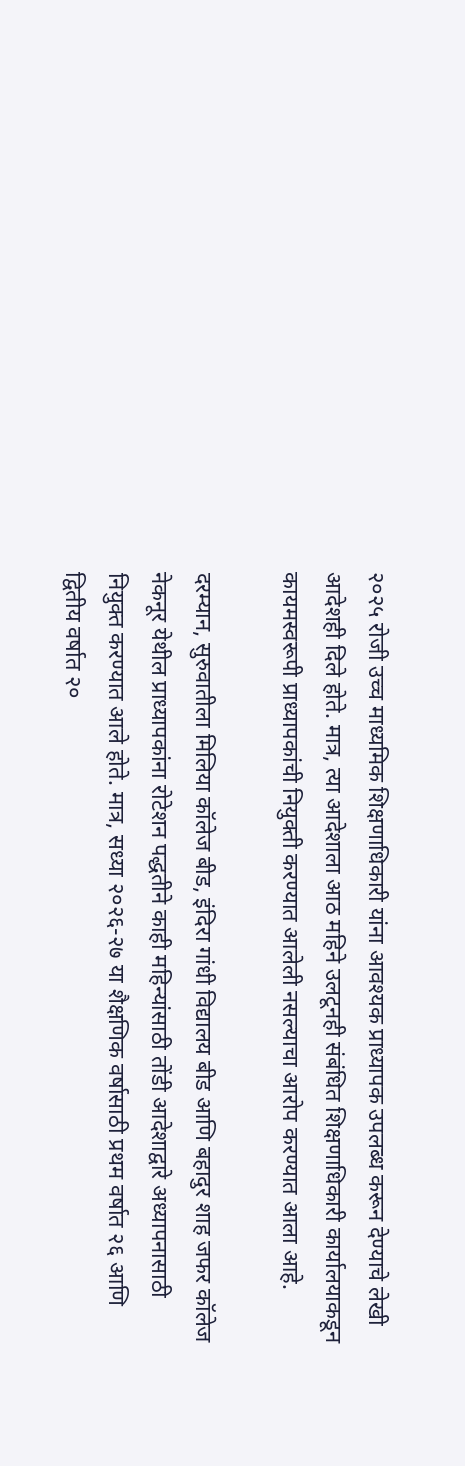२०२५ रोजी उच्च माध्यमिक शिक्षणाधिकारी यांना आवश्यक प्राध्यापक उपलब्ध करून देण्याचे लेखी आदेशही दिले होते. मात्र, त्या आदेशाला आठ महिने उलटूनही संबंधित शिक्षणाधिकारी कार्यालयाकडून कायमस्वरूपी प्राध्यापकांची नियुक्ती करण्यात आलेली नसल्याचा आरोप करण्यात आला आहे.

दरम्यान, सुरुवातीला मिलिया कॉलेज बीड, इंदिरा गांधी विद्यालय बीड आणि बहादुर शाह जफर कॉलेज नेकनूर येथील प्राध्यापकांना रोटेशन पद्धतीने काही महिन्यांसाठी तोंडी आदेशाद्वारे अध्यापनासाठी नियुक्त करण्यात आले होते. मात्र, सध्या २०२६-२७ या शैक्षणिक वर्षासाठी प्रथम वर्षात २६ आणि द्वितीय वर्षात २०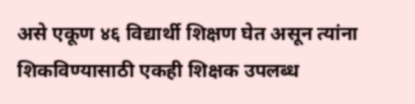असे एकूण ४६ विद्यार्थी शिक्षण घेत असून त्यांना शिकविण्यासाठी एकही शिक्षक उपलब्ध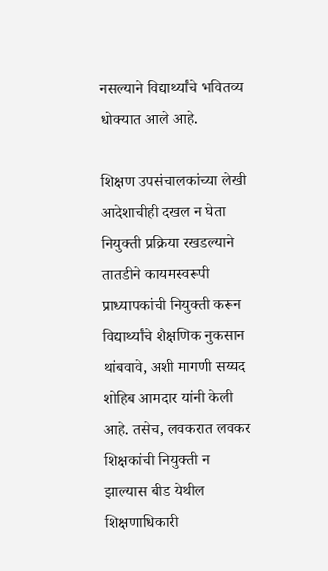नसल्याने विद्यार्थ्यांचे भवितव्य धोक्यात आले आहे.

शिक्षण उपसंचालकांच्या लेखी आदेशाचीही दखल न घेता नियुक्ती प्रक्रिया रखडल्याने तातडीने कायमस्वरूपी प्राध्यापकांची नियुक्ती करून विद्यार्थ्यांचे शैक्षणिक नुकसान थांबवावे, अशी मागणी सय्यद शोहिब आमदार यांनी केली आहे. तसेच, लवकरात लवकर शिक्षकांची नियुक्ती न झाल्यास बीड येथील शिक्षणाधिकारी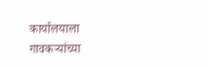कार्यालयाला गावकऱ्यांच्या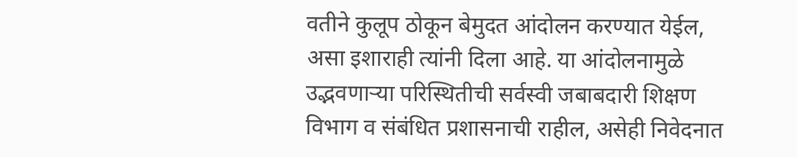वतीने कुलूप ठोकून बेमुदत आंदोलन करण्यात येईल, असा इशाराही त्यांनी दिला आहे. या आंदोलनामुळे उद्भवणाऱ्या परिस्थितीची सर्वस्वी जबाबदारी शिक्षण विभाग व संबंधित प्रशासनाची राहील, असेही निवेदनात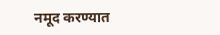नमूद करण्यात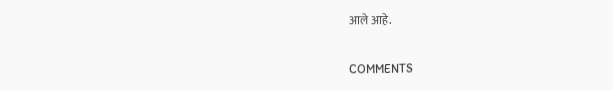आले आहे.

COMMENTS